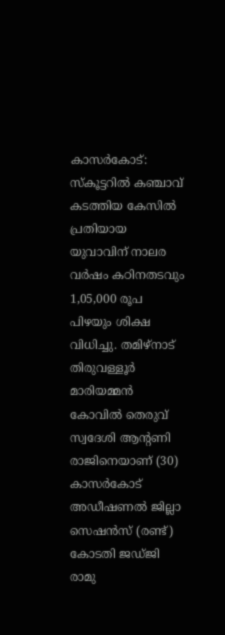കാസർകോട്: സ്കൂട്ടറിൽ കഞ്ചാവ് കടത്തിയ കേസിൽ പ്രതിയായ യുവാവിന് നാലര വർഷം കഠിനതടവും 1,05,000 രൂപ പിഴയും ശിക്ഷ വിധിച്ചു. തമിഴ്നാട് തിരുവള്ളൂർ മാരിയമ്മൻ കോവിൽ തെരുവ് സ്വദേശി ആൻ്റണി രാജിനെയാണ് (30) കാസർകോട് അഡീഷണൽ ജില്ലാ സെഷൻസ് (രണ്ട്) കോടതി ജഡ്ജി രാമു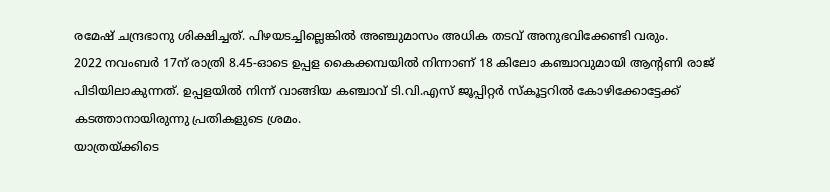രമേഷ് ചന്ദ്രഭാനു ശിക്ഷിച്ചത്. പിഴയടച്ചില്ലെങ്കിൽ അഞ്ചുമാസം അധിക തടവ് അനുഭവിക്കേണ്ടി വരും.
2022 നവംബർ 17ന് രാത്രി 8.45-ഓടെ ഉപ്പള കൈക്കമ്പയിൽ നിന്നാണ് 18 കിലോ കഞ്ചാവുമായി ആൻ്റണി രാജ് പിടിയിലാകുന്നത്. ഉപ്പളയിൽ നിന്ന് വാങ്ങിയ കഞ്ചാവ് ടി.വി.എസ് ജൂപ്പിറ്റർ സ്കൂട്ടറിൽ കോഴിക്കോട്ടേക്ക് കടത്താനായിരുന്നു പ്രതികളുടെ ശ്രമം.
യാത്രയ്ക്കിടെ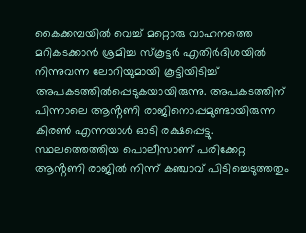കൈക്കമ്പയിൽ വെച്ച് മറ്റൊരു വാഹനത്തെ മറികടക്കാൻ ശ്രമിച്ച സ്കൂട്ടർ എതിർദിശയിൽ നിന്നുവന്ന ലോറിയുമായി കൂട്ടിയിടിച്ച് അപകടത്തിൽപ്പെടുകയായിരുന്നു. അപകടത്തിന് പിന്നാലെ ആൻ്റണി രാജിനൊപ്പമുണ്ടായിരുന്ന കിരൺ എന്നയാൾ ഓടി രക്ഷപ്പെട്ടു. സ്ഥലത്തെത്തിയ പൊലീസാണ് പരിക്കേറ്റ ആൻ്റണി രാജിൽ നിന്ന് കഞ്ചാവ് പിടിച്ചെടുത്തതും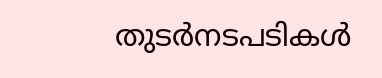തുടർനടപടികൾ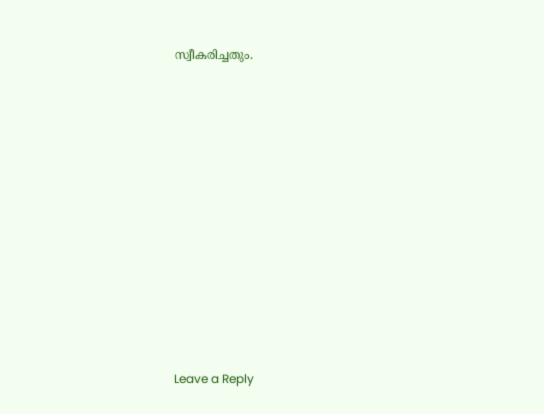സ്വീകരിച്ചതും.













Leave a Reply